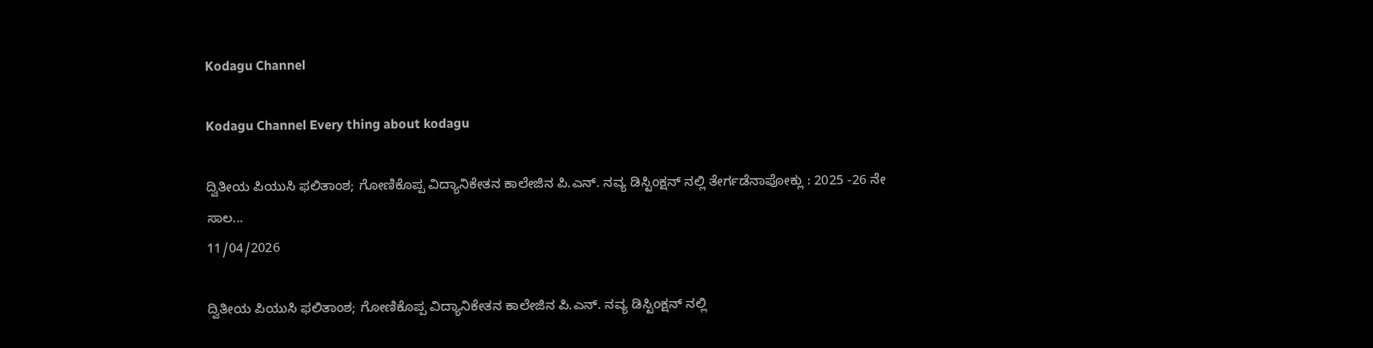Kodagu Channel

Kodagu Channel Every thing about kodagu

ದ್ವಿತೀಯ ಪಿಯುಸಿ ಫಲಿತಾಂಶ; ಗೋಣಿಕೊಪ್ಪ ವಿದ್ಯಾನಿಕೇತನ ಕಾಲೇಜಿನ ಪಿ.ಎನ್. ನವ್ಯ ಡಿಸ್ಟಿಂಕ್ಷನ್ ನಲ್ಲಿ ತೇರ್ಗಡೆನಾಪೋಕ್ಲು : 2025 -26 ನೇ ಸಾಲ...
11/04/2026

ದ್ವಿತೀಯ ಪಿಯುಸಿ ಫಲಿತಾಂಶ; ಗೋಣಿಕೊಪ್ಪ ವಿದ್ಯಾನಿಕೇತನ ಕಾಲೇಜಿನ ಪಿ.ಎನ್. ನವ್ಯ ಡಿಸ್ಟಿಂಕ್ಷನ್ ನಲ್ಲಿ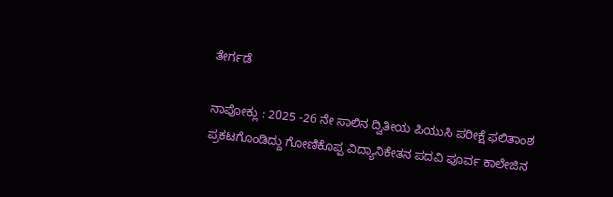ತೇರ್ಗಡೆ

ನಾಪೋಕ್ಲು : 2025 -26 ನೇ ಸಾಲಿನ ದ್ವಿತೀಯ ಪಿಯುಸಿ ಪರೀಕ್ಷೆ ಫಲಿತಾಂಶ ಪ್ರಕಟಗೊಂಡಿದ್ದು ಗೋಣಿಕೊಪ್ಪ ವಿದ್ಯಾನಿಕೇತನ ಪದವಿ ಪೂರ್ವ ಕಾಲೇಜಿನ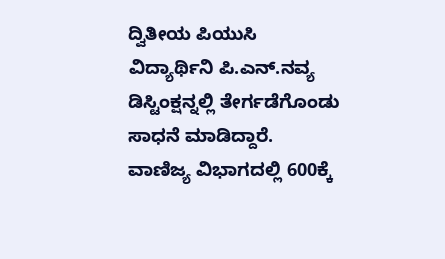ದ್ವಿತೀಯ ಪಿಯುಸಿ ವಿದ್ಯಾರ್ಥಿನಿ ಪಿ.ಎನ್.ನವ್ಯ ಡಿಸ್ಟಿಂಕ್ಷನ್ನಲ್ಲಿ ತೇರ್ಗಡೆಗೊಂಡು ಸಾಧನೆ ಮಾಡಿದ್ದಾರೆ. ವಾಣಿಜ್ಯ ವಿಭಾಗದಲ್ಲಿ 600ಕ್ಕೆ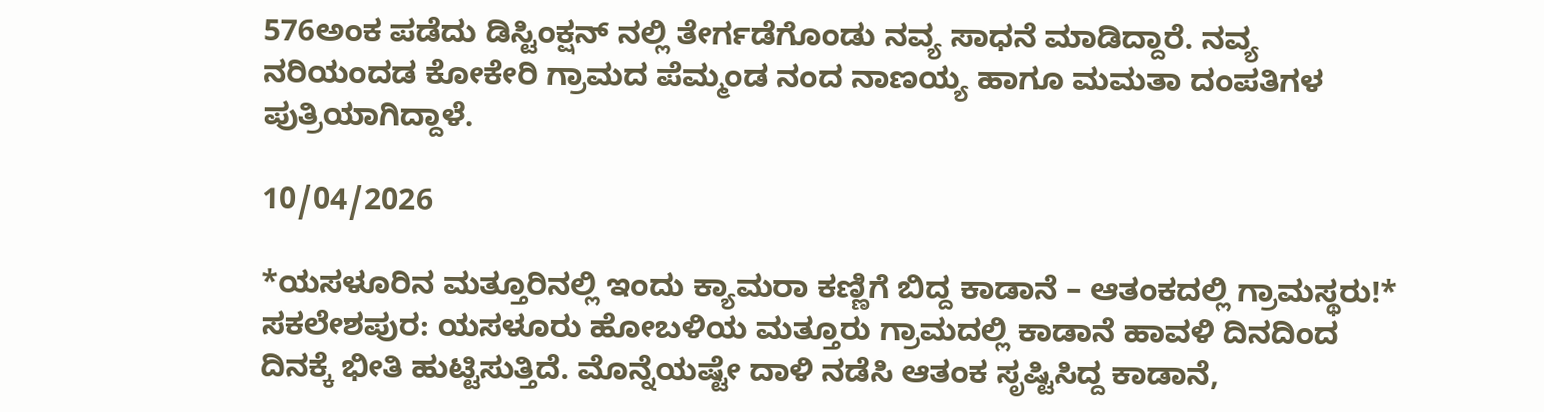576ಅಂಕ ಪಡೆದು ಡಿಸ್ಟಿಂಕ್ಷನ್ ನಲ್ಲಿ ತೇರ್ಗಡೆಗೊಂಡು ನವ್ಯ ಸಾಧನೆ ಮಾಡಿದ್ದಾರೆ. ನವ್ಯ ನರಿಯಂದಡ ಕೋಕೇರಿ ಗ್ರಾಮದ ಪೆಮ್ಮಂಡ ನಂದ ನಾಣಯ್ಯ ಹಾಗೂ ಮಮತಾ ದಂಪತಿಗಳ ಪುತ್ರಿಯಾಗಿದ್ದಾಳೆ.

10/04/2026

*ಯಸಳೂರಿನ ಮತ್ತೂರಿನಲ್ಲಿ ಇಂದು ಕ್ಯಾಮರಾ ಕಣ್ಣಿಗೆ ಬಿದ್ದ ಕಾಡಾನೆ – ಆತಂಕದಲ್ಲಿ ಗ್ರಾಮಸ್ಥರು!* ಸಕಲೇಶಪುರ: ಯಸಳೂರು ಹೋಬಳಿಯ ಮತ್ತೂರು ಗ್ರಾಮದಲ್ಲಿ ಕಾಡಾನೆ ಹಾವಳಿ ದಿನದಿಂದ ದಿನಕ್ಕೆ ಭೀತಿ ಹುಟ್ಟಿಸುತ್ತಿದೆ. ಮೊನ್ನೆಯಷ್ಟೇ ದಾಳಿ ನಡೆಸಿ ಆತಂಕ ಸೃಷ್ಟಿಸಿದ್ದ ಕಾಡಾನೆ,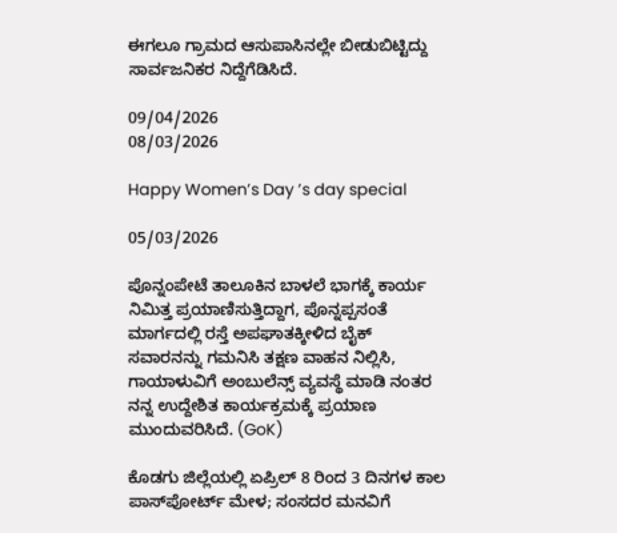ಈಗಲೂ ಗ್ರಾಮದ ಆಸುಪಾಸಿನಲ್ಲೇ ಬೀಡುಬಿಟ್ಟಿದ್ದು ಸಾರ್ವಜನಿಕರ ನಿದ್ದೆಗೆಡಿಸಿದೆ.

09/04/2026
08/03/2026

Happy Women’s Day ’s day special

05/03/2026

ಪೊನ್ನಂಪೇಟೆ ತಾಲೂಕಿನ ಬಾಳಲೆ ಭಾಗಕ್ಕೆ ಕಾರ್ಯ ನಿಮಿತ್ತ ‌ಪ್ರಯಾಣಿಸುತ್ತಿದ್ದಾಗ, ಪೊನ್ನಪ್ಪಸಂತೆ ಮಾರ್ಗದಲ್ಲಿ ರಸ್ತೆ ಅಪಘಾತಕ್ಕೀಳಿದ ಬೈಕ್ ಸವಾರನನ್ನು ಗಮನಿಸಿ ತಕ್ಷಣ ವಾಹನ ನಿಲ್ಲಿಸಿ, ಗಾಯಾಳುವಿಗೆ ಅಂಬುಲೆನ್ಸ್ ವ್ಯವಸ್ಥೆ ಮಾಡಿ ನಂತರ ನನ್ನ ಉದ್ದೇಶಿತ ಕಾರ್ಯಕ್ರಮಕ್ಕೆ ಪ್ರಯಾಣ ಮುಂದುವರಿಸಿದೆ. (GoK)

ಕೊಡಗು ಜಿಲ್ಲೆಯಲ್ಲಿ ಏಪ್ರಿಲ್‌ 8 ರಿಂದ 3 ದಿನಗಳ ಕಾಲ ಪಾಸ್‌ಪೋರ್ಟ್‌ ಮೇಳ; ಸಂಸದರ ಮನವಿಗೆ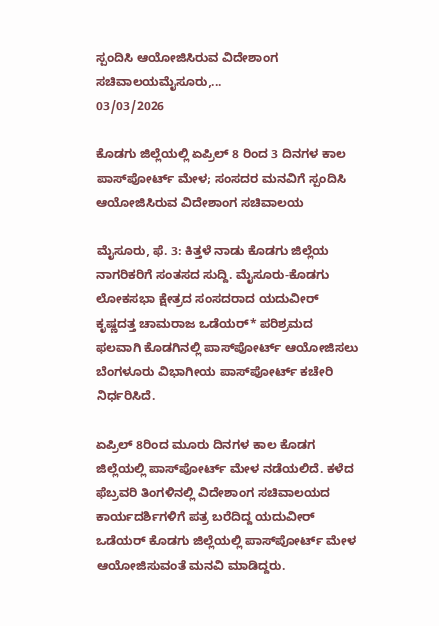ಸ್ಪಂದಿಸಿ ಆಯೋಜಿಸಿರುವ ವಿದೇಶಾಂಗ ಸಚಿವಾಲಯಮೈಸೂರು,...
03/03/2026

ಕೊಡಗು ಜಿಲ್ಲೆಯಲ್ಲಿ ಏಪ್ರಿಲ್‌ 8 ರಿಂದ 3 ದಿನಗಳ ಕಾಲ ಪಾಸ್‌ಪೋರ್ಟ್‌ ಮೇಳ; ಸಂಸದರ ಮನವಿಗೆ ಸ್ಪಂದಿಸಿ ಆಯೋಜಿಸಿರುವ ವಿದೇಶಾಂಗ ಸಚಿವಾಲಯ

ಮೈಸೂರು, ಫೆ. 3: ಕಿತ್ತಳೆ ನಾಡು ಕೊಡಗು ಜಿಲ್ಲೆಯ ನಾಗರಿಕರಿಗೆ ಸಂತಸದ ಸುದ್ದಿ. ಮೈಸೂರು-ಕೊಡಗು ಲೋಕಸಭಾ ಕ್ಷೇತ್ರದ ಸಂಸದರಾದ ಯದುವೀರ್‌ ಕೃಷ್ಣದತ್ತ ಚಾಮರಾಜ ಒಡೆಯರ್‌* ಪರಿಶ್ರಮದ ಫಲವಾಗಿ ಕೊಡಗಿನಲ್ಲಿ ಪಾಸ್‌ಪೋರ್ಟ್‌ ಆಯೋಜಿಸಲು ಬೆಂಗಳೂರು ವಿಭಾಗೀಯ ಪಾಸ್‌ಪೋರ್ಟ್‌ ಕಚೇರಿ ನಿರ್ಧರಿಸಿದೆ.

ಏಪ್ರಿಲ್‌ 8ರಿಂದ ಮೂರು ದಿನಗಳ ಕಾಲ ಕೊಡಗ ಜಿಲ್ಲೆಯಲ್ಲಿ ಪಾಸ್‌ಪೋರ್ಟ್‌ ಮೇಳ ನಡೆಯಲಿದೆ. ಕಳೆದ ಫೆಬ್ರವರಿ ತಿಂಗಳಿನಲ್ಲಿ ವಿದೇಶಾಂಗ ಸಚಿವಾಲಯದ ಕಾರ್ಯದರ್ಶಿಗಳಿಗೆ ಪತ್ರ ಬರೆದಿದ್ದ ಯದುವೀರ್‌ ಒಡೆಯರ್‌ ಕೊಡಗು ಜಿಲ್ಲೆಯಲ್ಲಿ ಪಾಸ್‌ಪೋರ್ಟ್‌ ಮೇಳ ಆಯೋಜಿಸುವಂತೆ ಮನವಿ ಮಾಡಿದ್ದರು.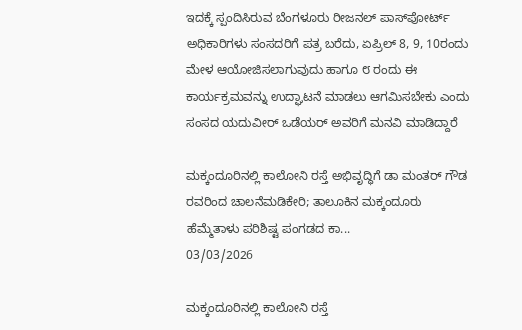ಇದಕ್ಕೆ ಸ್ಪಂದಿಸಿರುವ ಬೆಂಗಳೂರು ರೀಜನಲ್‌ ಪಾಸ್‌ಪೋರ್ಟ್‌ ಅಧಿಕಾರಿಗಳು ಸಂಸದರಿಗೆ ಪತ್ರ ಬರೆದು, ಏಪ್ರಿಲ್‌ 8, 9, 10ರಂದು ಮೇಳ ಆಯೋಜಿಸಲಾಗುವುದು ಹಾಗೂ ೮ ರಂದು ಈ ಕಾರ್ಯಕ್ರಮವನ್ನು ಉದ್ಘಾಟನೆ ಮಾಡಲು ಆಗಮಿಸಬೇಕು ಎಂದು ಸಂಸದ ಯದುವೀರ್‌ ಒಡೆಯರ್‌ ಅವರಿಗೆ ಮನವಿ ಮಾಡಿದ್ದಾರೆ

ಮಕ್ಕಂದೂರಿನಲ್ಲಿ ಕಾಲೋನಿ ರಸ್ತೆ ಅಭಿವೃದ್ಧಿಗೆ ಡಾ ಮಂತರ್ ಗೌಡ ರವರಿಂದ ಚಾಲನೆಮಡಿಕೇರಿ; ತಾಲೂಕಿನ ಮಕ್ಕಂದೂರು ಹೆಮ್ಮೆತಾಳು ಪರಿಶಿಷ್ಟ ಪಂಗಡದ ಕಾ...
03/03/2026

ಮಕ್ಕಂದೂರಿನಲ್ಲಿ ಕಾಲೋನಿ ರಸ್ತೆ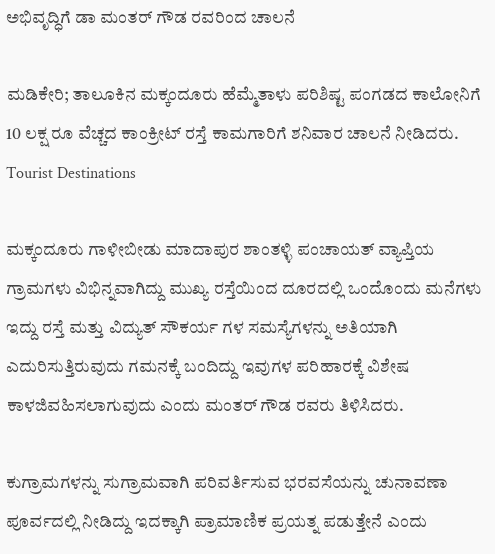ಅಭಿವೃದ್ಧಿಗೆ ಡಾ ಮಂತರ್ ಗೌಡ ರವರಿಂದ ಚಾಲನೆ

ಮಡಿಕೇರಿ; ತಾಲೂಕಿನ ಮಕ್ಕಂದೂರು ಹೆಮ್ಮೆತಾಳು ಪರಿಶಿಷ್ಟ ಪಂಗಡದ ಕಾಲೋನಿಗೆ 10 ಲಕ್ಷ ರೂ ವೆಚ್ಚದ ಕಾಂಕ್ರೀಟ್ ರಸ್ತೆ ಕಾಮಗಾರಿಗೆ ಶನಿವಾರ ಚಾಲನೆ ನೀಡಿದರು. Tourist Destinations

ಮಕ್ಕಂದೂರು ಗಾಳೀಬೀಡು ಮಾದಾಪುರ ಶಾಂತಳ್ಳಿ ಪಂಚಾಯತ್ ವ್ಯಾಪ್ತಿಯ ಗ್ರಾಮಗಳು ವಿಭಿನ್ನವಾಗಿದ್ದು ಮುಖ್ಯ ರಸ್ತೆಯಿಂದ ದೂರದಲ್ಲಿ ಒಂದೊಂದು ಮನೆಗಳು ಇದ್ದು ರಸ್ತೆ ಮತ್ತು ವಿದ್ಯುತ್ ಸೌಕರ್ಯ ಗಳ ಸಮಸ್ಯೆಗಳನ್ನು ಅತಿಯಾಗಿ ಎದುರಿಸುತ್ತಿರುವುದು ಗಮನಕ್ಕೆ ಬಂದಿದ್ದು ಇವುಗಳ ಪರಿಹಾರಕ್ಕೆ ವಿಶೇಷ ಕಾಳಜಿವಹಿಸಲಾಗುವುದು ಎಂದು ಮಂತರ್ ಗೌಡ ರವರು ತಿಳಿಸಿದರು.

ಕುಗ್ರಾಮಗಳನ್ನು ಸುಗ್ರಾಮವಾಗಿ ಪರಿವರ್ತಿಸುವ ಭರವಸೆಯನ್ನು ಚುನಾವಣಾ ಪೂರ್ವದಲ್ಲಿ ನೀಡಿದ್ದು ಇದಕ್ಕಾಗಿ ಪ್ರಾಮಾಣಿಕ ಪ್ರಯತ್ನ ಪಡುತ್ತೇನೆ ಎಂದು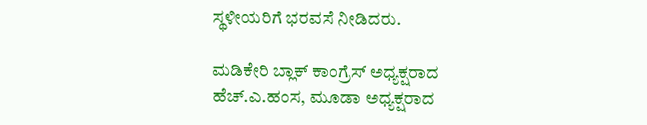ಸ್ಥಳೀಯರಿಗೆ ಭರವಸೆ ನೀಡಿದರು.

ಮಡಿಕೇರಿ ಬ್ಲಾಕ್ ಕಾಂಗ್ರೆಸ್ ಅಧ್ಯಕ್ಷರಾದ ಹೆಚ್.ಎ.ಹಂಸ, ಮೂಡಾ ಅಧ್ಯಕ್ಷರಾದ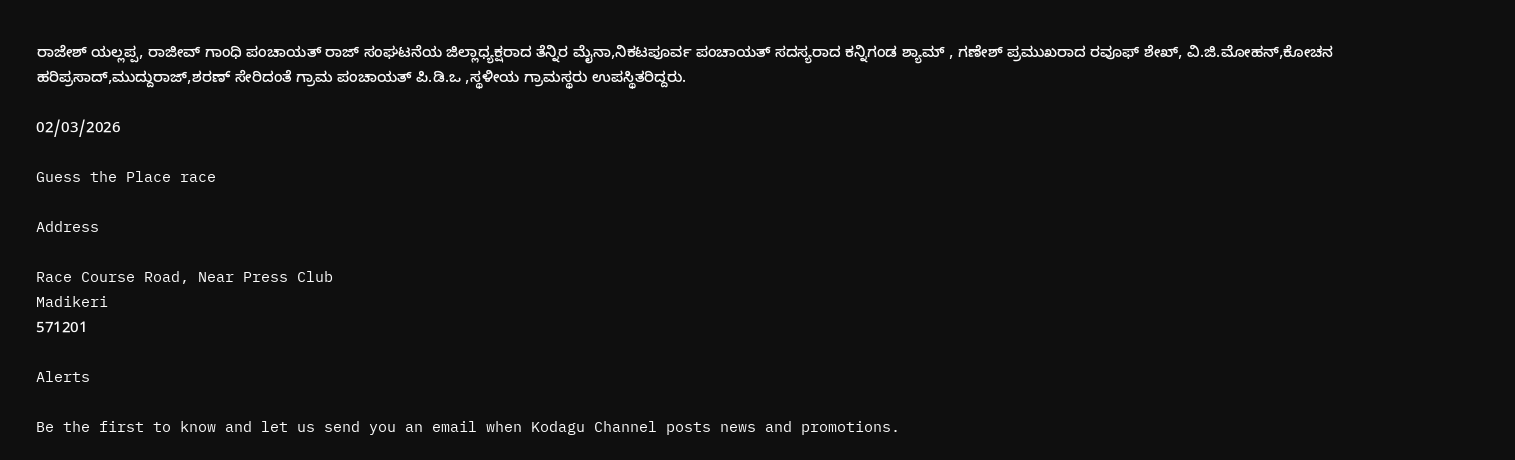ರಾಜೇಶ್ ಯಲ್ಲಪ್ಪ, ರಾಜೀವ್ ಗಾಂಧಿ ಪಂಚಾಯತ್ ರಾಜ್ ಸಂಘಟನೆಯ ಜಿಲ್ಲಾಧ್ಯಕ್ಷರಾದ ತೆನ್ನಿರ ಮೈನಾ,ನಿಕಟಪೂರ್ವ ಪಂಚಾಯತ್ ಸದಸ್ಯರಾದ ಕನ್ನಿಗಂಡ ಶ್ಯಾಮ್ , ಗಣೇಶ್ ಪ್ರಮುಖರಾದ ರವೂಫ್ ಶೇಖ್, ವಿ.ಜಿ.ಮೋಹನ್,ಕೋಚನ ಹರಿಪ್ರಸಾದ್,ಮುದ್ದುರಾಜ್,ಶರಣ್ ಸೇರಿದಂತೆ ಗ್ರಾಮ ಪಂಚಾಯತ್ ಪಿ.ಡಿ.ಒ ,ಸ್ಥಳೀಯ ಗ್ರಾಮಸ್ಥರು ಉಪಸ್ಥಿತರಿದ್ದರು.

02/03/2026

Guess the Place race

Address

Race Course Road, Near Press Club
Madikeri
571201

Alerts

Be the first to know and let us send you an email when Kodagu Channel posts news and promotions.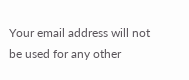Your email address will not be used for any other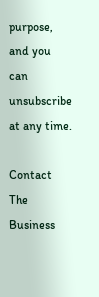purpose, and you can unsubscribe at any time.

Contact The Business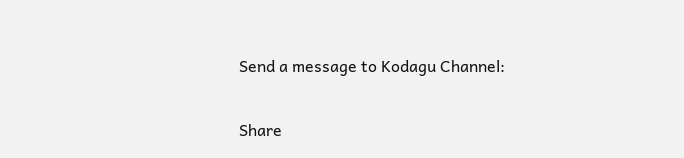Send a message to Kodagu Channel:

Share